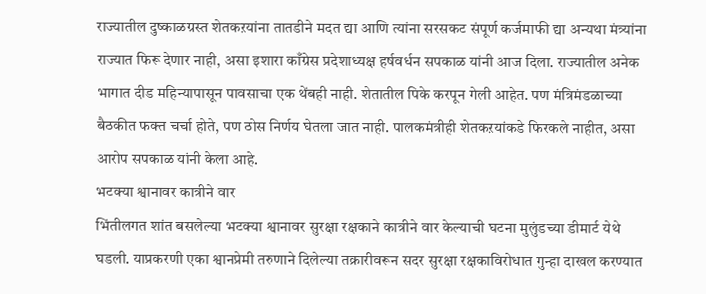राज्यातील दुष्काळग्रस्त शेतकऱयांना तातडीने मदत द्या आणि त्यांना सरसकट संपूर्ण कर्जमाफी द्या अन्यथा मंत्र्यांना राज्यात फिरू देणार नाही, असा इशारा काँग्रेस प्रदेशाध्यक्ष हर्षवर्धन सपकाळ यांनी आज दिला. राज्यातील अनेक भागात दीड महिन्यापासून पावसाचा एक थेंबही नाही. शेतातील पिके करपून गेली आहेत. पण मंत्रिमंडळाच्या बैठकीत फक्त चर्चा होते, पण ठोस निर्णय घेतला जात नाही. पालकमंत्रीही शेतकऱयांकडे फिरकले नाहीत, असा आरोप सपकाळ यांनी केला आहे.
भटक्या श्वानावर कात्रीने वार
भिंतीलगत शांत बसलेल्या भटक्या श्वानावर सुरक्षा रक्षकाने कात्रीने वार केल्याची घटना मुलुंडच्या डीमार्ट येथे घडली. याप्रकरणी एका श्वानप्रेमी तरुणाने दिलेल्या तक्रारीवरून सदर सुरक्षा रक्षकाविरोधात गुन्हा दाखल करण्यात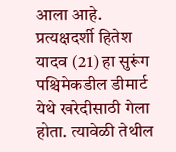आला आहे. प्रत्यक्षदर्शी हितेश यादव (21) हा सुरूंग पश्चिमेकडील डीमार्ट येथे खरेदीसाठी गेला होता. त्यावेळी तेथील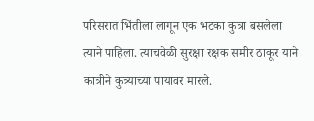परिसरात भिंतीला लागून एक भटका कुत्रा बसलेला त्याने पाहिला. त्याचवेळी सुरक्षा रक्षक समीर ठाकूर याने कात्रीने कुत्र्याच्या पायावर मारले.